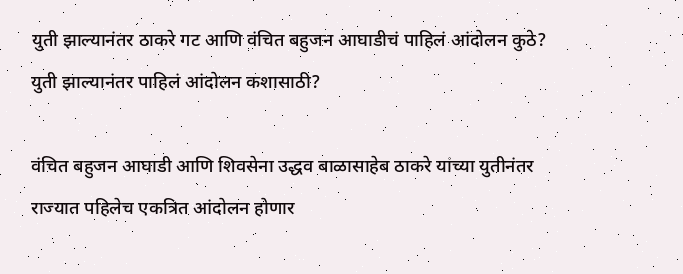युती झाल्यानंतर ठाकरे गट आणि वंचित बहुजन आघाडीचं पाहिलं आंदोलन कुठे? युती झाल्यानंतर पाहिलं आंदोलन कशासाठी?

वंचित बहुजन आघाडी आणि शिवसेना उद्धव बाळासाहेब ठाकरे यांच्या युतीनंतर राज्यात पहिलेच एकत्रित आंदोलन होणार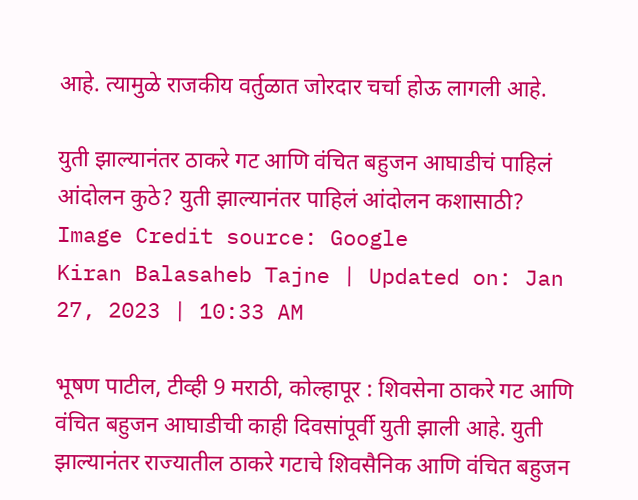आहे. त्यामुळे राजकीय वर्तुळात जोरदार चर्चा होऊ लागली आहे.

युती झाल्यानंतर ठाकरे गट आणि वंचित बहुजन आघाडीचं पाहिलं आंदोलन कुठे? युती झाल्यानंतर पाहिलं आंदोलन कशासाठी?
Image Credit source: Google
Kiran Balasaheb Tajne | Updated on: Jan 27, 2023 | 10:33 AM

भूषण पाटील, टीव्ही 9 मराठी, कोल्हापूर : शिवसेना ठाकरे गट आणि वंचित बहुजन आघाडीची काही दिवसांपूर्वी युती झाली आहे. युती झाल्यानंतर राज्यातील ठाकरे गटाचे शिवसैनिक आणि वंचित बहुजन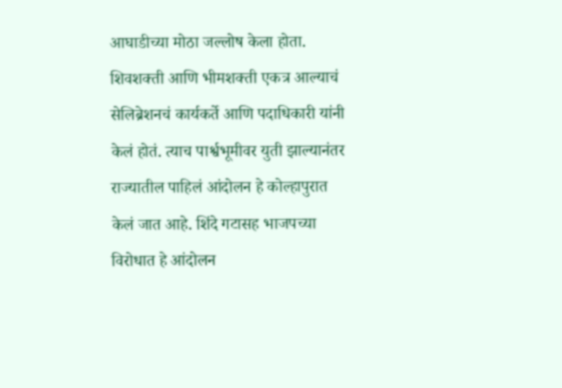आघाडीच्या मोठा जल्लोष केला होता. शिवशक्ती आणि भीमशक्ती एकत्र आल्याचं सेलिब्रेशनचं कार्यकर्ते आणि पदाधिकारी यांनी केलं होतं. त्याच पार्श्वभूमीवर युती झाल्यानंतर राज्यातील पाहिलं आंदोलन हे कोल्हापुरात केलं जात आहे. शिंदे गटासह भाजपच्या विरोधात हे आंदोलन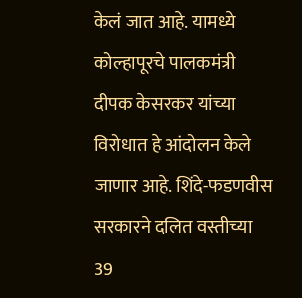केलं जात आहे. यामध्ये कोल्हापूरचे पालकमंत्री दीपक केसरकर यांच्या विरोधात हे आंदोलन केले जाणार आहे. शिंदे-फडणवीस सरकारने दलित वस्तीच्या 39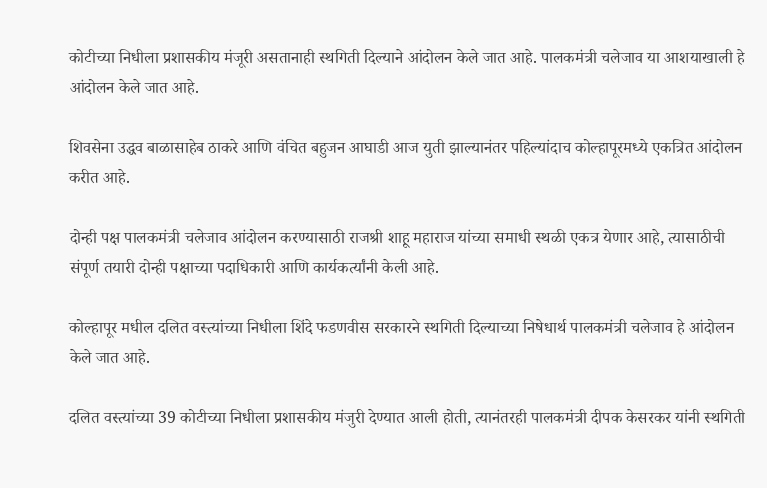कोटीच्या निधीला प्रशासकीय मंजूरी असतानाही स्थगिती दिल्याने आंदोलन केले जात आहे. पालकमंत्री चलेजाव या आशयाखाली हे आंदोलन केले जात आहे.

शिवसेना उद्धव बाळासाहेब ठाकरे आणि वंचित बहुजन आघाडी आज युती झाल्यानंतर पहिल्यांदाच कोल्हापूरमध्ये एकत्रित आंदोलन करीत आहे.

दोन्ही पक्ष पालकमंत्री चलेजाव आंदोलन करण्यासाठी राजश्री शाहू महाराज यांच्या समाधी स्थळी एकत्र येणार आहे, त्यासाठीची संपूर्ण तयारी दोन्ही पक्षाच्या पदाधिकारी आणि कार्यकर्त्यांनी केली आहे.

कोल्हापूर मधील दलित वस्त्यांच्या निधीला शिंदे फडणवीस सरकारने स्थगिती दिल्याच्या निषेधार्थ पालकमंत्री चलेजाव हे आंदोलन केले जात आहे.

दलित वस्त्यांच्या 39 कोटीच्या निधीला प्रशासकीय मंजुरी देण्यात आली होती, त्यानंतरही पालकमंत्री दीपक केसरकर यांनी स्थगिती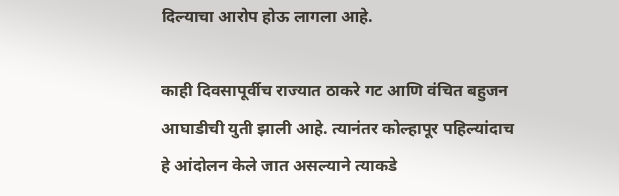दिल्याचा आरोप होऊ लागला आहे.

काही दिवसापूर्वीच राज्यात ठाकरे गट आणि वंचित बहुजन आघाडीची युती झाली आहे. त्यानंतर कोल्हापूर पहिल्यांदाच हे आंदोलन केले जात असल्याने त्याकडे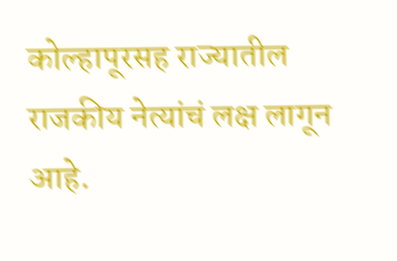कोल्हापूरसह राज्यातील राजकीय नेत्यांचं लक्ष लागून आहे.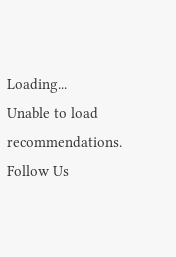Loading...
Unable to load recommendations.
Follow Us